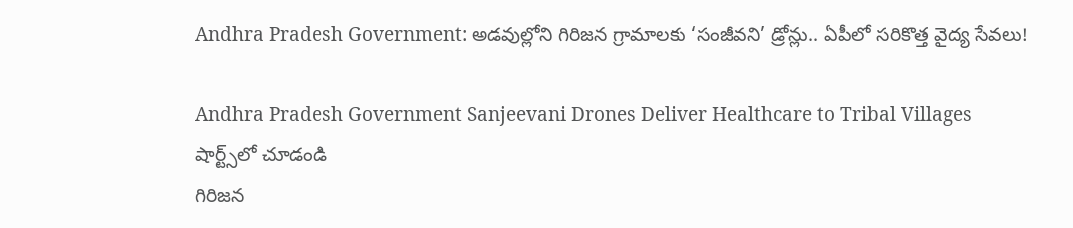Andhra Pradesh Government: అడవుల్లోని గిరిజన గ్రామాలకు ‘సంజీవని’ డ్రోన్లు.. ఏపీలో సరికొత్త వైద్య సేవలు!

Andhra Pradesh Government Sanjeevani Drones Deliver Healthcare to Tribal Villages
షార్ట్స్‌లో చూడండి
గిరిజన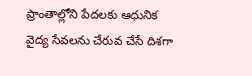ప్రాంతాల్లోని పేదలకు ఆధునిక వైద్య సేవలను చేరువ చేసే దిశగా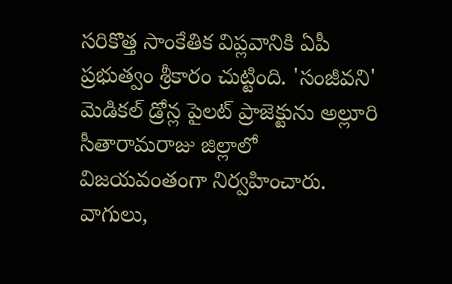సరికొత్త సాంకేతిక విప్లవానికి ఏపీ ప్రభుత్వం శ్రీకారం చుట్టింది. 'సంజీవని' మెడికల్ డ్రోన్ల పైలట్ ప్రాజెక్టును అల్లూరి సీతారామరాజు జిల్లాలో విజయవంతంగా నిర్వహించారు. వాగులు,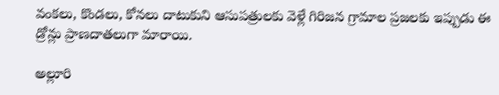వంకలు, కొండలు, కోనలు దాటుకుని ఆసుపత్రులకు వెళ్లే గిరిజన గ్రామాల ప్రజలకు ఇప్పుడు ఈ డ్రోన్లు ప్రాణదాతలుగా మారాయి.

అల్లూరి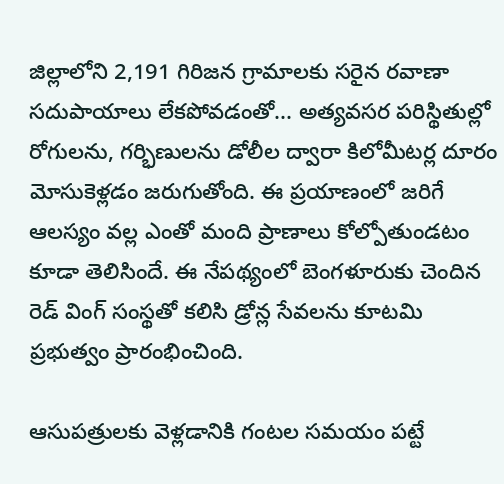జిల్లాలోని 2,191 గిరిజన గ్రామాలకు సరైన రవాణా సదుపాయాలు లేకపోవడంతో... అత్యవసర పరిస్థితుల్లో రోగులను, గర్భిణులను డోలీల ద్వారా కిలోమీటర్ల దూరం మోసుకెళ్లడం జరుగుతోంది. ఈ ప్రయాణంలో జరిగే ఆలస్యం వల్ల ఎంతో మంది ప్రాణాలు కోల్పోతుండటం కూడా తెలిసిందే. ఈ నేపథ్యంలో బెంగళూరుకు చెందిన రెడ్ వింగ్ సంస్థతో కలిసి డ్రోన్ల సేవలను కూటమి ప్రభుత్వం ప్రారంభించింది.

ఆసుపత్రులకు వెళ్లడానికి గంటల సమయం పట్టే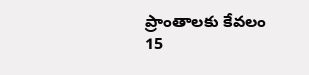ప్రాంతాలకు కేవలం 15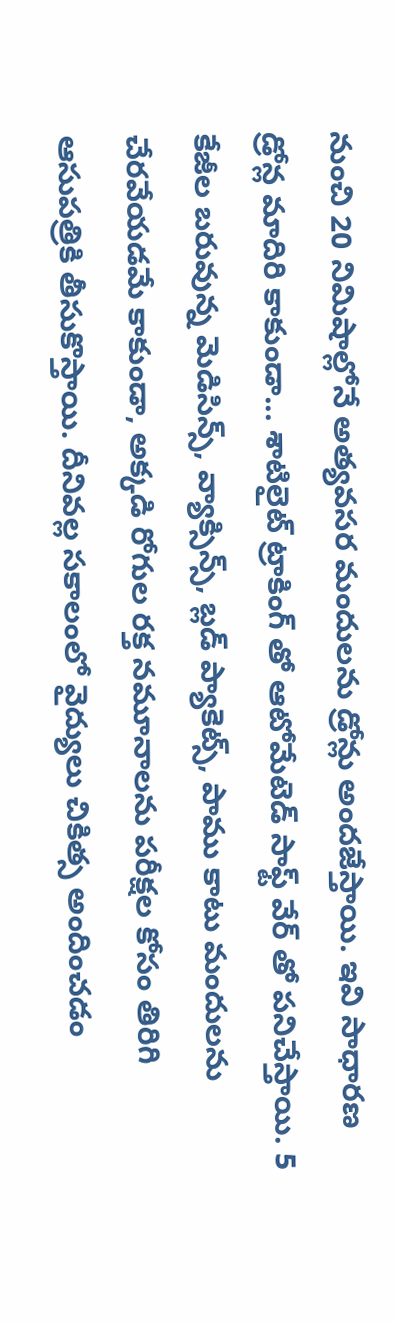నుంచి 20 నిమిషాల్లోనే అత్యవసర మందులను డ్రోన్లు అందజేస్తాయి. ఇవి సాధారణ డ్రోన్ల మాదిరి కాకుండా... శాటిలైట్ ట్రాకింగ్ తో ఆటోమేటెడ్ సాఫ్ట్ వేర్ తో పనిచేస్తాయి. 5 కేజీల బరువున్న మెడిసిన్స్, వ్యాక్సిన్స్, బ్లడ్ ప్యాకెట్స్, పాము కాటు మందులను చేరవేయడమే కాకుండా, అక్కడి రోగుల రక్త నమూనాలను పరీక్షల కోసం తిరిగి ఆసుపత్రికి తీసుకొస్తాయి. దీనివల్ల సకాలంలో వైద్యులు చికిత్స అందించడం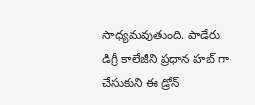సాధ్యమవుతుంది. పాడేరు డిగ్రీ కాలేజీని ప్రధాన హబ్ గా చేసుకుని ఈ డ్రోన్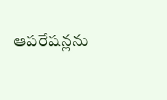ఆపరేషన్లను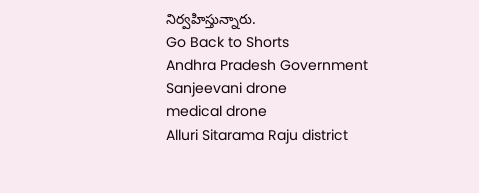నిర్వహిస్తున్నారు.
Go Back to Shorts
Andhra Pradesh Government
Sanjeevani drone
medical drone
Alluri Sitarama Raju district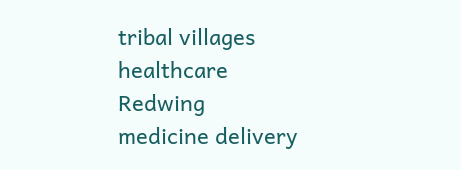tribal villages
healthcare
Redwing
medicine delivery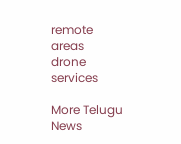remote areas
drone services

More Telugu News